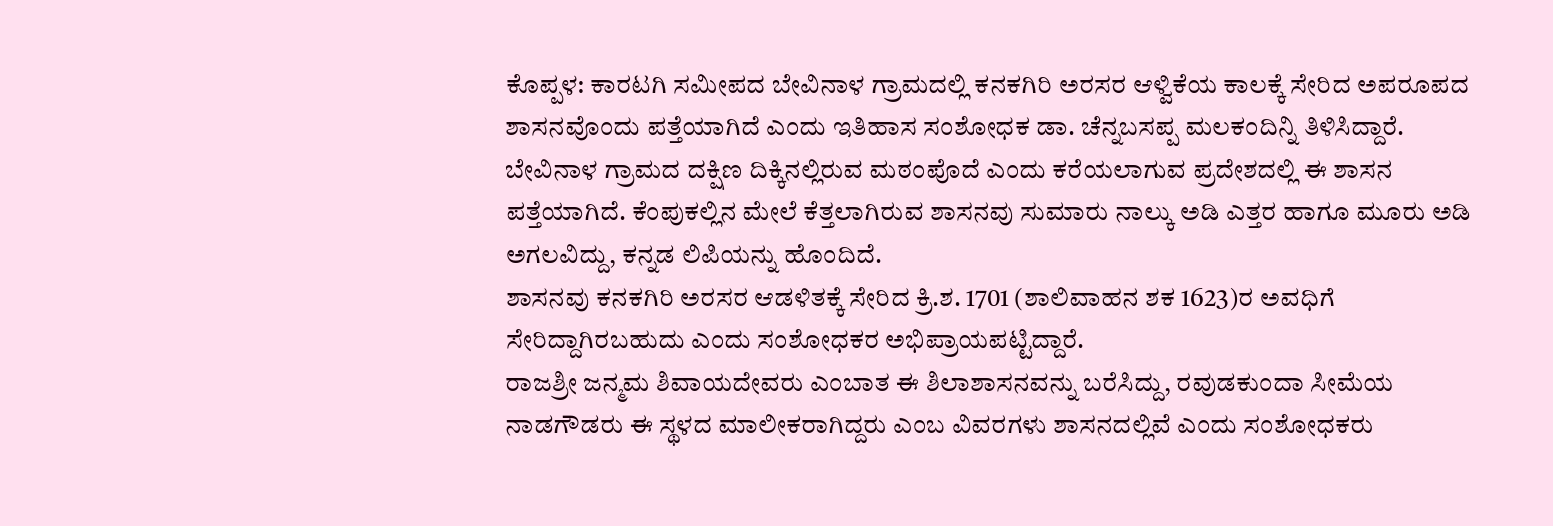ಕೊಪ್ಪಳ: ಕಾರಟಗಿ ಸಮೀಪದ ಬೇವಿನಾಳ ಗ್ರಾಮದಲ್ಲಿ ಕನಕಗಿರಿ ಅರಸರ ಆಳ್ವಿಕೆಯ ಕಾಲಕ್ಕೆ ಸೇರಿದ ಅಪರೂಪದ ಶಾಸನವೊಂದು ಪತ್ತೆಯಾಗಿದೆ ಎಂದು ಇತಿಹಾಸ ಸಂಶೋಧಕ ಡಾ. ಚೆನ್ನಬಸಪ್ಪ ಮಲಕಂದಿನ್ನಿ ತಿಳಿಸಿದ್ದಾರೆ.
ಬೇವಿನಾಳ ಗ್ರಾಮದ ದಕ್ಷಿಣ ದಿಕ್ಕಿನಲ್ಲಿರುವ ಮಠಂಪೊದೆ ಎಂದು ಕರೆಯಲಾಗುವ ಪ್ರದೇಶದಲ್ಲಿ ಈ ಶಾಸನ ಪತ್ತೆಯಾಗಿದೆ. ಕೆಂಪುಕಲ್ಲಿನ ಮೇಲೆ ಕೆತ್ತಲಾಗಿರುವ ಶಾಸನವು ಸುಮಾರು ನಾಲ್ಕು ಅಡಿ ಎತ್ತರ ಹಾಗೂ ಮೂರು ಅಡಿ ಅಗಲವಿದ್ದು, ಕನ್ನಡ ಲಿಪಿಯನ್ನು ಹೊಂದಿದೆ.
ಶಾಸನವು ಕನಕಗಿರಿ ಅರಸರ ಆಡಳಿತಕ್ಕೆ ಸೇರಿದ ಕ್ರಿ.ಶ. 1701 (ಶಾಲಿವಾಹನ ಶಕ 1623)ರ ಅವಧಿಗೆ ಸೇರಿದ್ದಾಗಿರಬಹುದು ಎಂದು ಸಂಶೋಧಕರ ಅಭಿಪ್ರಾಯಪಟ್ಟಿದ್ದಾರೆ.
ರಾಜಶ್ರೀ ಜನ್ಮಮ ಶಿವಾಯದೇವರು ಎಂಬಾತ ಈ ಶಿಲಾಶಾಸನವನ್ನು ಬರೆಸಿದ್ದು, ರವುಡಕುಂದಾ ಸೀಮೆಯ ನಾಡಗೌಡರು ಈ ಸ್ಥಳದ ಮಾಲೀಕರಾಗಿದ್ದರು ಎಂಬ ವಿವರಗಳು ಶಾಸನದಲ್ಲಿವೆ ಎಂದು ಸಂಶೋಧಕರು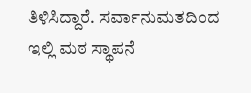ತಿಳಿಸಿದ್ದಾರೆ. ಸರ್ವಾನುಮತದಿಂದ ಇಲ್ಲಿ ಮಠ ಸ್ಥಾಪನೆ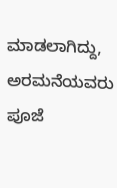ಮಾಡಲಾಗಿದ್ದು, ಅರಮನೆಯವರು ಪೂಜೆ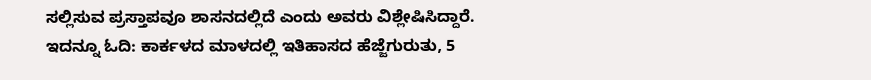ಸಲ್ಲಿಸುವ ಪ್ರಸ್ತಾಪವೂ ಶಾಸನದಲ್ಲಿದೆ ಎಂದು ಅವರು ವಿಶ್ಲೇಷಿಸಿದ್ದಾರೆ.
ಇದನ್ನೂ ಓದಿ: ಕಾರ್ಕಳದ ಮಾಳದಲ್ಲಿ ಇತಿಹಾಸದ ಹೆಜ್ಜೆಗುರುತು, 5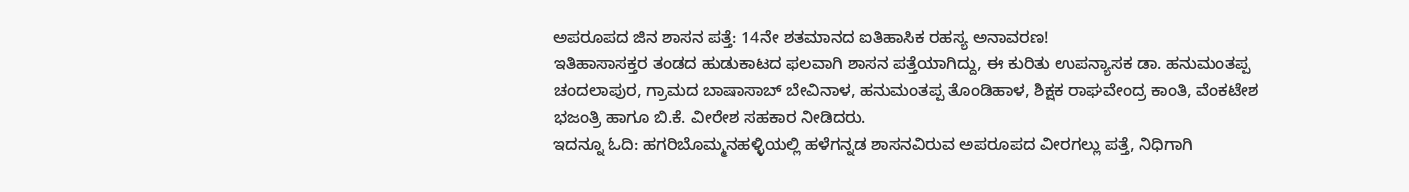ಅಪರೂಪದ ಜಿನ ಶಾಸನ ಪತ್ತೆ: 14ನೇ ಶತಮಾನದ ಐತಿಹಾಸಿಕ ರಹಸ್ಯ ಅನಾವರಣ!
ಇತಿಹಾಸಾಸಕ್ತರ ತಂಡದ ಹುಡುಕಾಟದ ಫಲವಾಗಿ ಶಾಸನ ಪತ್ತೆಯಾಗಿದ್ದು, ಈ ಕುರಿತು ಉಪನ್ಯಾಸಕ ಡಾ. ಹನುಮಂತಪ್ಪ ಚಂದಲಾಪುರ, ಗ್ರಾಮದ ಬಾಷಾಸಾಬ್ ಬೇವಿನಾಳ, ಹನುಮಂತಪ್ಪ ತೊಂಡಿಹಾಳ, ಶಿಕ್ಷಕ ರಾಘವೇಂದ್ರ ಕಾಂತಿ, ವೆಂಕಟೇಶ ಭಜಂತ್ರಿ ಹಾಗೂ ಬಿ.ಕೆ. ವೀರೇಶ ಸಹಕಾರ ನೀಡಿದರು.
ಇದನ್ನೂ ಓದಿ: ಹಗರಿಬೊಮ್ಮನಹಳ್ಳಿಯಲ್ಲಿ ಹಳೆಗನ್ನಡ ಶಾಸನವಿರುವ ಅಪರೂಪದ ವೀರಗಲ್ಲು ಪತ್ತೆ, ನಿಧಿಗಾಗಿ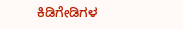ಕಿಡಿಗೇಡಿಗಳ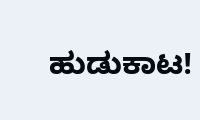ಹುಡುಕಾಟ!